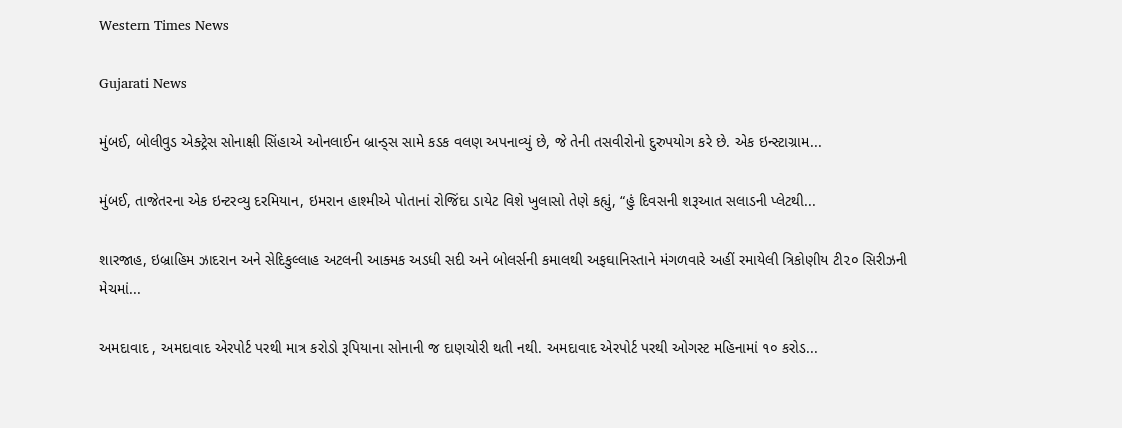Western Times News

Gujarati News

મુંબઈ, બોલીવુડ એક્ટ્રેસ સોનાક્ષી સિંહાએ ઓનલાઈન બ્રાન્ડ્‌સ સામે કડક વલણ અપનાવ્યું છે, જે તેની તસવીરોનો દુરુપયોગ કરે છે. એક ઇન્સ્ટાગ્રામ...

મુંબઈ, તાજેતરના એક ઇન્ટરવ્યુ દરમિયાન, ઇમરાન હાશ્મીએ પોતાનાં રોજિંદા ડાયેટ વિશે ખુલાસો તેણે કહ્યું, “હું દિવસની શરૂઆત સલાડની પ્લેટથી...

શારજાહ, ઇબ્રાહિમ ઝાદરાન અને સેદિકુલ્લાહ અટલની આક્મક અડધી સદી અને બોલર્સની કમાલથી અફઘાનિસ્તાને મંગળવારે અહીં રમાયેલી ત્રિકોણીય ટી૨૦ સિરીઝની મેચમાં...

અમદાવાદ , અમદાવાદ એરપોર્ટ પરથી માત્ર કરોડો રૂપિયાના સોનાની જ દાણચોરી થતી નથી. અમદાવાદ એરપોર્ટ પરથી ઓગસ્ટ મહિનામાં ૧૦ કરોડ...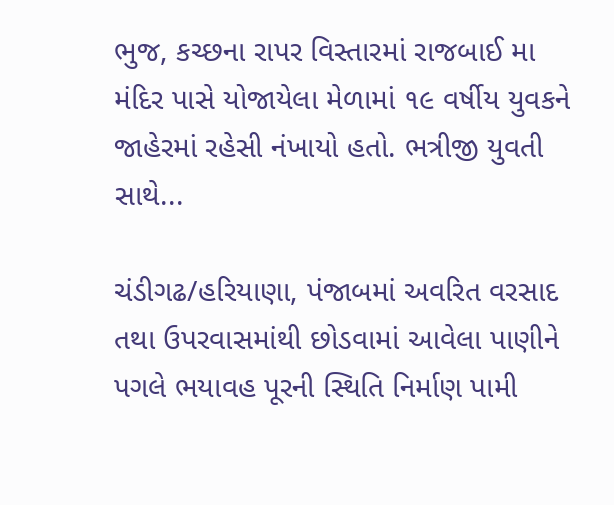ભુજ, કચ્છના રાપર વિસ્તારમાં રાજબાઈ મા મંદિર પાસે યોજાયેલા મેળામાં ૧૯ વર્ષીય યુવકને જાહેરમાં રહેસી નંખાયો હતો. ભત્રીજી યુવતી સાથે...

ચંડીગઢ/હરિયાણા, પંજાબમાં અવરિત વરસાદ તથા ઉપરવાસમાંથી છોડવામાં આવેલા પાણીને પગલે ભયાવહ પૂરની સ્થિતિ નિર્માણ પામી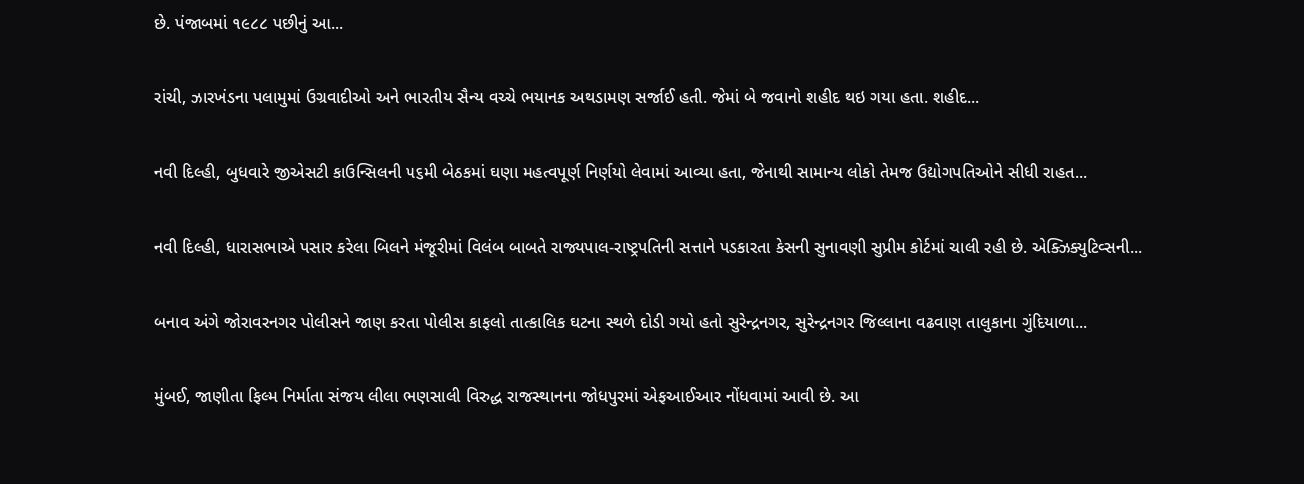છે. પંજાબમાં ૧૯૮૮ પછીનું આ...

રાંચી, ઝારખંડના પલામુમાં ઉગ્રવાદીઓ અને ભારતીય સૈન્ય વચ્ચે ભયાનક અથડામણ સર્જાઈ હતી. જેમાં બે જવાનો શહીદ થઇ ગયા હતા. શહીદ...

નવી દિલ્હી, બુધવારે જીએસટી કાઉન્સિલની ૫૬મી બેઠકમાં ઘણા મહત્વપૂર્ણ નિર્ણયો લેવામાં આવ્યા હતા, જેનાથી સામાન્ય લોકો તેમજ ઉદ્યોગપતિઓને સીધી રાહત...

નવી દિલ્હી, ધારાસભાએ પસાર કરેલા બિલને મંજૂરીમાં વિલંબ બાબતે રાજ્યપાલ-રાષ્ટ્રપતિની સત્તાને પડકારતા કેસની સુનાવણી સુપ્રીમ કોર્ટમાં ચાલી રહી છે. એક્ઝિક્યુટિવ્સની...

બનાવ અંગે જોરાવરનગર પોલીસને જાણ કરતા પોલીસ કાફલો તાત્કાલિક ઘટના સ્થળે દોડી ગયો હતો સુરેન્દ્રનગર, સુરેન્દ્રનગર જિલ્લાના વઢવાણ તાલુકાના ગુંદિયાળા...

મુંબઈ, જાણીતા ફિલ્મ નિર્માતા સંજય લીલા ભણસાલી વિરુદ્ધ રાજસ્થાનના જોધપુરમાં એફઆઈઆર નોંધવામાં આવી છે. આ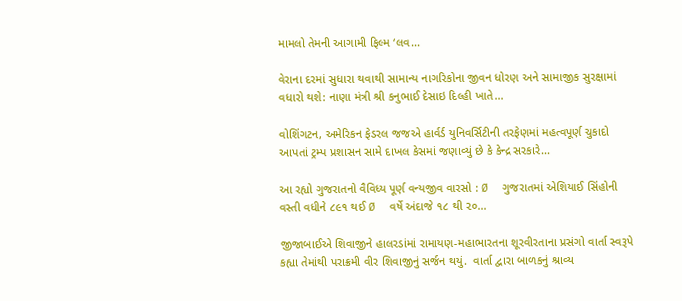મામલો તેમની આગામી ફિલ્મ ‘લવ...

વેરાના દરમાં સુધારા થવાથી સામાન્ય નાગરિકોના જીવન ધોરણ અને સામાજીક સુરક્ષામાં વધારો થશે: નાણા મંત્રી શ્રી કનુભાઈ દેસાઇ દિલ્હી ખાતે...

વોશિંગટન, અમેરિકન ફેડરલ જજએ હાર્વર્ડ યુનિવર્સિટીની તરફેણમાં મહત્વપૂર્ણ ચુકાદો આપતાં ટ્રમ્પ પ્રશાસન સામે દાખલ કેસમાં જણાવ્યું છે કે કેન્દ્ર સરકારે...

આ રહ્યો ગુજરાતનો વૈવિધ્ય પૂર્ણ વન્યજીવ વારસો : Ø  ગુજરાતમાં એશિયાઈ સિંહોની વસ્તી વધીને ૮૯૧ થઈ Ø  વર્ષે અંદાજે ૧૮ થી ૨૦...

જીજાબાઈએ શિવાજીને હાલરડાંમાં રામાયણ-મહાભારતના શૂરવીરતાના પ્રસંગો વાર્તા સ્વરૂપે કહ્યા તેમાંથી પરાક્રમી વીર શિવાજીનું સર્જન થયું.  વાર્તા દ્વારા બાળકનું શ્રાવ્ય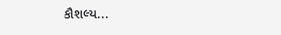કૌશલ્ય...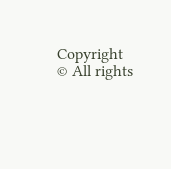Copyright © All rights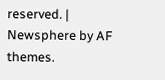reserved. | Newsphere by AF themes.